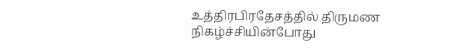உத்திரபிரதேசத்தில் திருமண நிகழ்ச்சியின்போது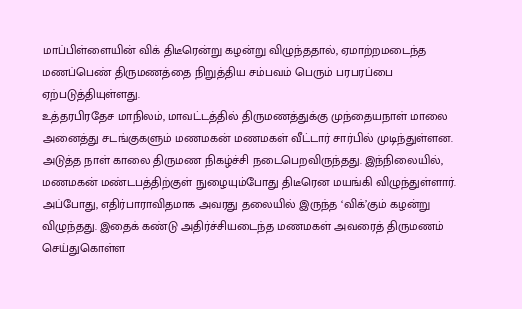மாப்பிள்ளையின் விக் திடீரென்று கழன்று விழுந்ததால், ஏமாற்றமடைந்த மணப்பெண் திருமணத்தை நிறுத்திய சம்பவம் பெரும் பரபரப்பை ஏற்படுத்தியுள்ளது.
உத்தரபிரதேச மாநிலம், மாவட்டத்தில் திருமணத்துக்கு முந்தையநாள் மாலை அனைத்து சடங்குகளும் மணமகன் மணமகள் வீட்டார் சார்பில் முடிந்துள்ளன.
அடுத்த நாள் காலை திருமண நிகழ்ச்சி நடைபெறவிருந்தது. இந்நிலையில், மணமகன் மண்டபத்திற்குள் நுழையும்போது திடீரென மயங்கி விழுந்துள்ளார். அப்போது, எதிர்பாராவிதமாக அவரது தலையில் இருந்த ‘விக்’கும் கழன்று விழுந்தது. இதைக் கண்டு அதிர்ச்சியடைந்த மணமகள் அவரைத் திருமணம் செய்துகொள்ள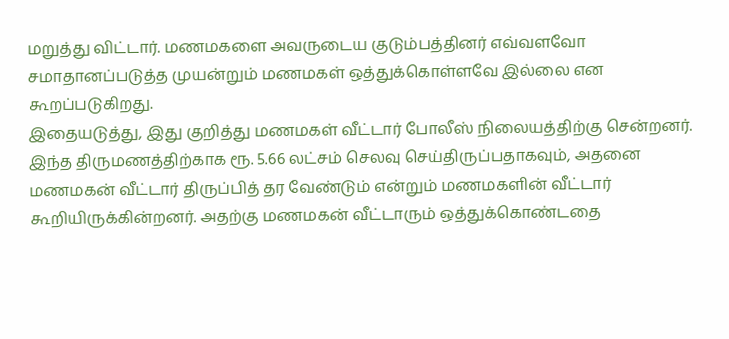மறுத்து விட்டார். மணமகளை அவருடைய குடும்பத்தினர் எவ்வளவோ சமாதானப்படுத்த முயன்றும் மணமகள் ஒத்துக்கொள்ளவே இல்லை என கூறப்படுகிறது.
இதையடுத்து, இது குறித்து மணமகள் வீட்டார் போலீஸ் நிலையத்திற்கு சென்றனர். இந்த திருமணத்திற்காக ரூ. 5.66 லட்சம் செலவு செய்திருப்பதாகவும், அதனை மணமகன் வீட்டார் திருப்பித் தர வேண்டும் என்றும் மணமகளின் வீட்டார் கூறியிருக்கின்றனர். அதற்கு மணமகன் வீட்டாரும் ஒத்துக்கொண்டதை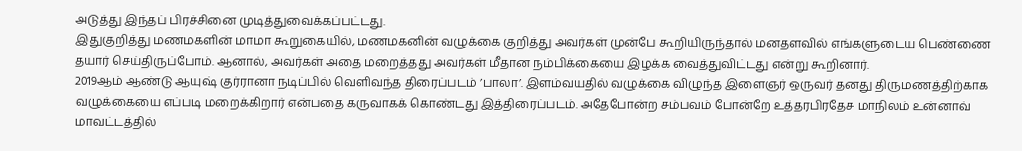அடுத்து இந்தப் பிரச்சினை முடித்துவைக்கப்பட்டது.
இதுகுறித்து மணமகளின் மாமா கூறுகையில், மணமகனின் வழுக்கை குறித்து அவர்கள் முன்பே கூறியிருந்தால் மனதளவில் எங்களுடைய பெண்ணை தயார் செய்திருப்போம். ஆனால், அவர்கள் அதை மறைத்தது அவர்கள் மீதான நம்பிக்கையை இழக்க வைத்துவிட்டது என்று கூறினார்.
2019ஆம் ஆண்டு ஆயுஷ் குர்ரானா நடிப்பில் வெளிவந்த திரைப்படம் ’பாலா’. இளம்வயதில் வழுக்கை விழுந்த இளைஞர் ஒருவர் தனது திருமணத்திற்காக வழுக்கையை எப்படி மறைக்கிறார் என்பதை கருவாகக் கொண்டது இத்திரைப்படம். அதேபோன்ற சம்பவம் போன்றே உத்தரபிரதேச மாநிலம் உன்னாவ் மாவட்டத்தில்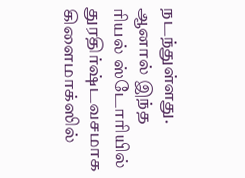நடந்துள்ளது. ஆனால் இந்த ரியல் ஸ்டோரியில் துரதிர்ஷ்டவசமாக கிளைமாக்ஸில்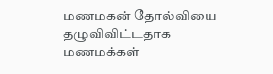மணமகன் தோல்வியை தழுவிவிட்டதாக மணமக்கள்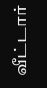வீட்டார்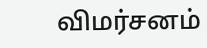விமர்சனம்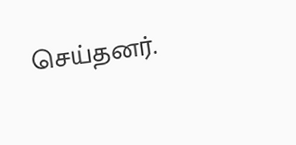செய்தனர்.